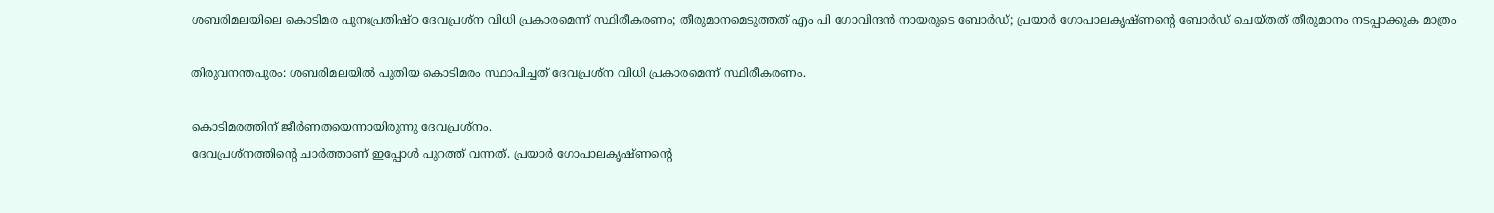ശബരിമലയിലെ കൊടിമര പുനഃപ്രതിഷ്ഠ ദേവപ്രശ്ന വിധി പ്രകാരമെന്ന് സ്ഥിരീകരണം; തീരുമാനമെടുത്തത് എം പി ഗോവിന്ദന്‍ നായരുടെ ബോര്‍ഡ്; പ്രയാര്‍ ഗോപാലകൃഷ്ണന്‍റെ ബോര്‍ഡ് ചെയ്തത് തീരുമാനം നടപ്പാക്കുക മാത്രം

തിരുവനന്തപുരം: ശബരിമലയില്‍ പുതിയ കൊടിമരം സ്ഥാപിച്ചത് ദേവപ്രശ്ന വിധി പ്രകാരമെന്ന് സ്ഥിരീകരണം.

കൊടിമരത്തിന് ജീര്‍ണതയെന്നായിരുന്നു ദേവപ്രശ്നം.
ദേവപ്രശ്നത്തിന്‍റെ ചാര്‍ത്താണ് ഇപ്പോള്‍ പുറത്ത് വന്നത്. പ്രയാര്‍ ഗോപാലകൃഷ്ണന്‍റെ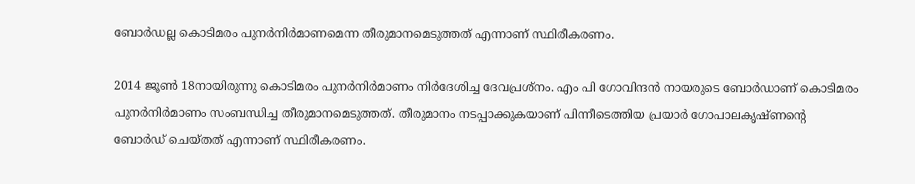ബോര്‍ഡല്ല കൊടിമരം പുനര്‍നിര്‍മാണമെന്ന തീരുമാനമെടുത്തത് എന്നാണ് സ്ഥിരീകരണം.

2014 ജൂണ്‍ 18നായിരുന്നു കൊടിമരം പുനര്‍നിര്‍മാണം നിര്‍ദേശിച്ച ദേവപ്രശ്നം. എം പി ഗോവിന്ദന്‍ നായരുടെ ബോര്‍ഡാണ് കൊടിമരം പുനര്‍നിര്‍മാണം സംബന്ധിച്ച തീരുമാനമെടുത്തത്. തീരുമാനം നടപ്പാക്കുകയാണ് പിന്നീടെത്തിയ പ്രയാര്‍ ഗോപാലകൃഷ്ണന്‍റെ ബോര്‍ഡ് ചെയ്തത് എന്നാണ് സ്ഥിരീകരണം.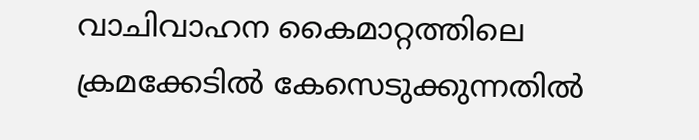വാചിവാഹന കൈമാറ്റത്തിലെ ക്രമക്കേടില്‍ കേസെടുക്കുന്നതില്‍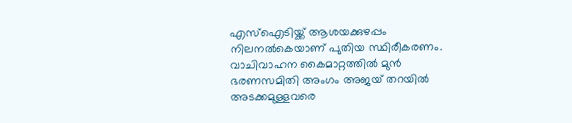എസ്‌ഐടിയ്ക്ക് ആശയക്കുഴപ്പം നിലനല്‍കെയാണ് പുതിയ സ്ഥിരീകരണം. വാചിവാഹന കൈമാറ്റത്തില്‍ മുൻ ഭരണസമിതി അംഗം അജയ് തറയില്‍ അടക്കമുള്ളവരെ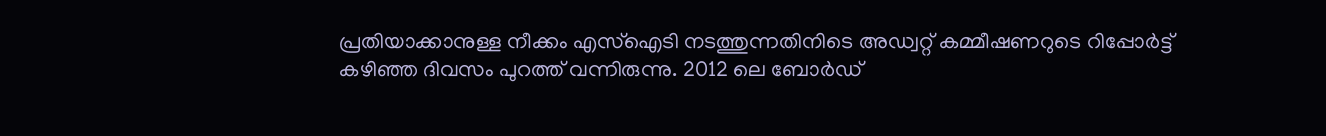പ്രതിയാക്കാനുള്ള നീക്കം എസ്‌ഐടി നടത്തുന്നതിനിടെ അഡ്വറ്റ് കമ്മീഷണറുടെ റിപ്പോർട്ട് കഴിഞ്ഞ ദിവസം പുറത്ത് വന്നിരുന്നു. 2012 ലെ ബോർഡ്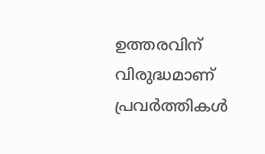ഉത്തരവിന് വിരുദ്ധമാണ് പ്രവർത്തികള്‍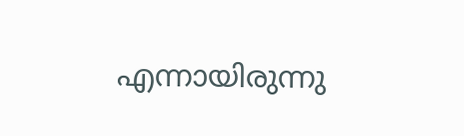എന്നായിരുന്നു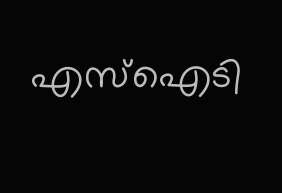എസ്‌ഐടി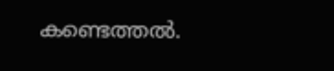കണ്ടെത്തല്‍.